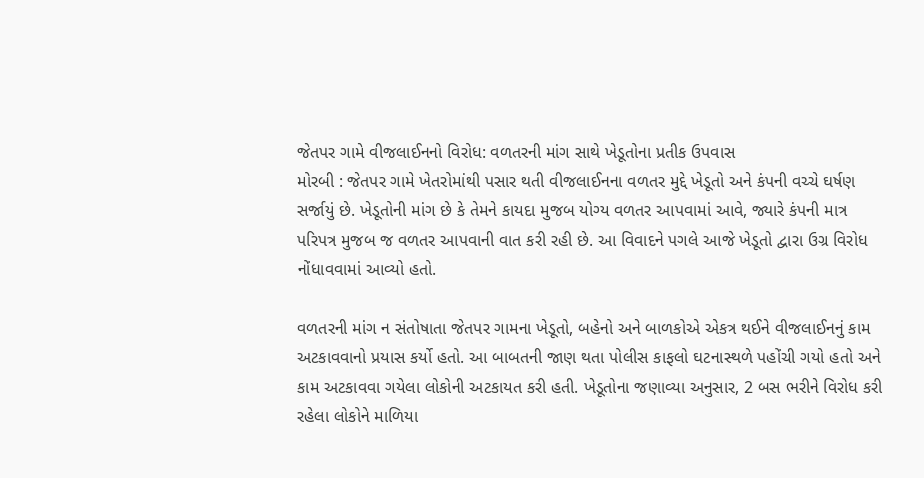જેતપર ગામે વીજલાઈનનો વિરોધ: વળતરની માંગ સાથે ખેડૂતોના પ્રતીક ઉપવાસ
મોરબી : જેતપર ગામે ખેતરોમાંથી પસાર થતી વીજલાઈનના વળતર મુદ્દે ખેડૂતો અને કંપની વચ્ચે ઘર્ષણ સર્જાયું છે. ખેડૂતોની માંગ છે કે તેમને કાયદા મુજબ યોગ્ય વળતર આપવામાં આવે, જ્યારે કંપની માત્ર પરિપત્ર મુજબ જ વળતર આપવાની વાત કરી રહી છે. આ વિવાદને પગલે આજે ખેડૂતો દ્વારા ઉગ્ર વિરોધ નોંધાવવામાં આવ્યો હતો.

વળતરની માંગ ન સંતોષાતા જેતપર ગામના ખેડૂતો, બહેનો અને બાળકોએ એકત્ર થઈને વીજલાઈનનું કામ અટકાવવાનો પ્રયાસ કર્યો હતો. આ બાબતની જાણ થતા પોલીસ કાફલો ઘટનાસ્થળે પહોંચી ગયો હતો અને કામ અટકાવવા ગયેલા લોકોની અટકાયત કરી હતી. ખેડૂતોના જણાવ્યા અનુસાર, 2 બસ ભરીને વિરોધ કરી રહેલા લોકોને માળિયા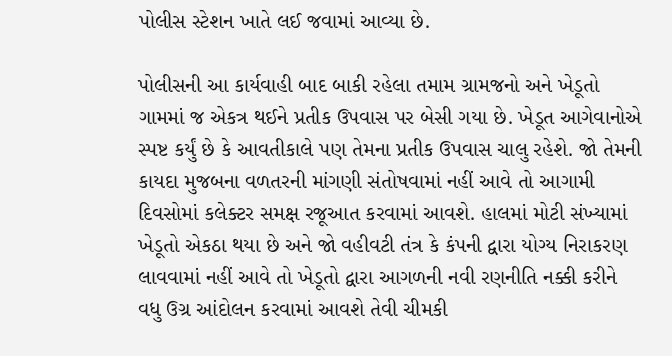પોલીસ સ્ટેશન ખાતે લઈ જવામાં આવ્યા છે.

પોલીસની આ કાર્યવાહી બાદ બાકી રહેલા તમામ ગ્રામજનો અને ખેડૂતો ગામમાં જ એકત્ર થઈને પ્રતીક ઉપવાસ પર બેસી ગયા છે. ખેડૂત આગેવાનોએ સ્પષ્ટ કર્યું છે કે આવતીકાલે પણ તેમના પ્રતીક ઉપવાસ ચાલુ રહેશે. જો તેમની કાયદા મુજબના વળતરની માંગણી સંતોષવામાં નહીં આવે તો આગામી દિવસોમાં કલેક્ટર સમક્ષ રજૂઆત કરવામાં આવશે. હાલમાં મોટી સંખ્યામાં ખેડૂતો એકઠા થયા છે અને જો વહીવટી તંત્ર કે કંપની દ્વારા યોગ્ય નિરાકરણ લાવવામાં નહીં આવે તો ખેડૂતો દ્વારા આગળની નવી રણનીતિ નક્કી કરીને વધુ ઉગ્ર આંદોલન કરવામાં આવશે તેવી ચીમકી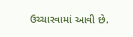ઉચ્ચારવામાં આવી છે.